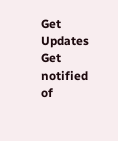Get Updates
Get notified of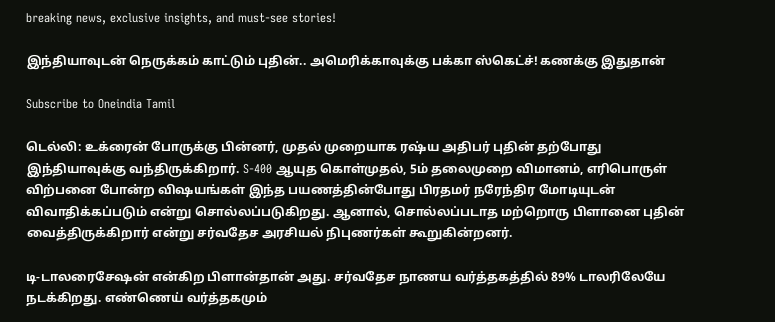breaking news, exclusive insights, and must-see stories!

இந்தியாவுடன் நெருக்கம் காட்டும் புதின்.. அமெரிக்காவுக்கு பக்கா ஸ்கெட்ச்! கணக்கு இதுதான்

Subscribe to Oneindia Tamil

டெல்லி: உக்ரைன் போருக்கு பின்னர், முதல் முறையாக ரஷ்ய அதிபர் புதின் தற்போது இந்தியாவுக்கு வந்திருக்கிறார். S-400 ஆயுத கொள்முதல், 5ம் தலைமுறை விமானம், எரிபொருள் விற்பனை போன்ற விஷயங்கள் இந்த பயணத்தின்போது பிரதமர் நரேந்திர மோடியுடன் விவாதிக்கப்படும் என்று சொல்லப்படுகிறது. ஆனால், சொல்லப்படாத மற்றொரு பிளானை புதின் வைத்திருக்கிறார் என்று சர்வதேச அரசியல் நிபுணர்கள் கூறுகின்றனர்.

டி-டாலரைசேஷன் என்கிற பிளான்தான் அது. சர்வதேச நாணய வர்த்தகத்தில் 89% டாலரிலேயே நடக்கிறது. எண்ணெய் வர்த்தகமும்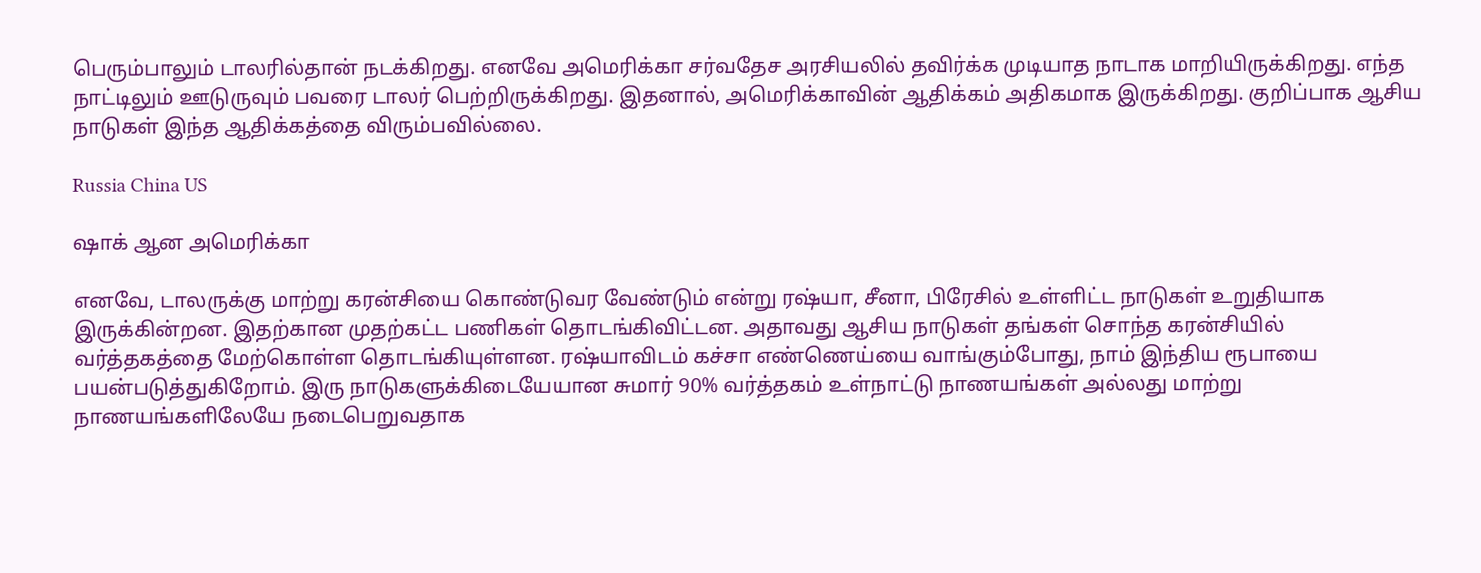பெரும்பாலும் டாலரில்தான் நடக்கிறது. எனவே அமெரிக்கா சர்வதேச அரசியலில் தவிர்க்க முடியாத நாடாக மாறியிருக்கிறது. எந்த நாட்டிலும் ஊடுருவும் பவரை டாலர் பெற்றிருக்கிறது. இதனால், அமெரிக்காவின் ஆதிக்கம் அதிகமாக இருக்கிறது. குறிப்பாக ஆசிய நாடுகள் இந்த ஆதிக்கத்தை விரும்பவில்லை.

Russia China US

ஷாக் ஆன அமெரிக்கா

எனவே, டாலருக்கு மாற்று கரன்சியை கொண்டுவர வேண்டும் என்று ரஷ்யா, சீனா, பிரேசில் உள்ளிட்ட நாடுகள் உறுதியாக இருக்கின்றன. இதற்கான முதற்கட்ட பணிகள் தொடங்கிவிட்டன. அதாவது ஆசிய நாடுகள் தங்கள் சொந்த கரன்சியில் வர்த்தகத்தை மேற்கொள்ள தொடங்கியுள்ளன. ரஷ்யாவிடம் கச்சா எண்ணெய்யை வாங்கும்போது, நாம் இந்திய ரூபாயை பயன்படுத்துகிறோம். இரு நாடுகளுக்கிடையேயான சுமார் 90% வர்த்தகம் உள்நாட்டு நாணயங்கள் அல்லது மாற்று நாணயங்களிலேயே நடைபெறுவதாக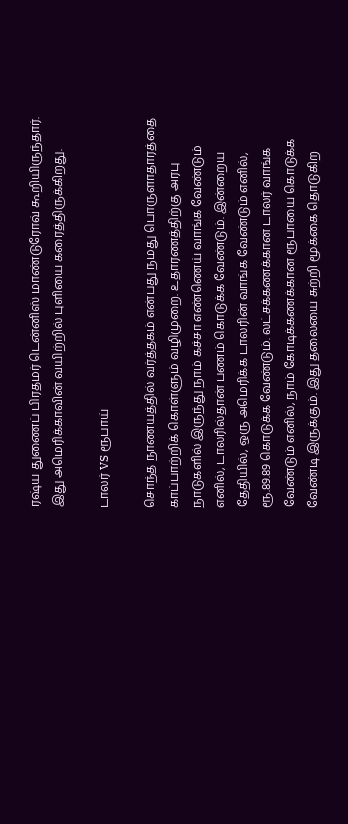ரஷ்ய துணைப் பிரதமர் டென்னிஸ் மாண்டுரோவ் கூறியிருந்தார். இது அமெரிக்காவின் வயிற்றில் புளியை கரைத்திருக்கிறது.

டாலர் VS ரூபாய்

சொந்த நாணயத்தில் வர்த்தகம் என்பது நமது பொருளாதாரத்தை காப்பாற்றிக் கொள்ளும் வழிமுறை. உதாரணத்திற்கு அரபு நாடுகளில் இருந்து நாம் கச்சா எண்ணெய் வாங்க வேண்டும் எனில், டாலரில்தான் பணம் கொடுக்க வேண்டும். இன்றைய தேதியில், ஒரு அமெரிக்க டாலரின் வாங்க வேண்டும் எனில், ரூ.89.89 கொடுக்க வேண்டும். லட்சக்கணக்கான டாலர் வாங்க வேண்டும் எனில், நாம் கோடிக்கணக்கான ரூபாயை கொடுக்க வேண்டி இருக்கும். இது தலையை சுற்றி மூக்கை தொடுகிற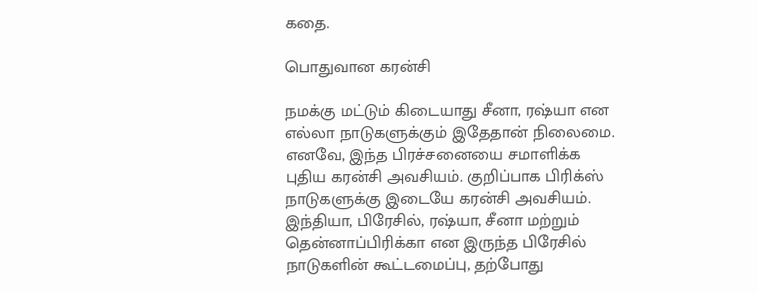கதை.

பொதுவான கரன்சி

நமக்கு மட்டும் கிடையாது சீனா, ரஷ்யா என எல்லா நாடுகளுக்கும் இதேதான் நிலைமை. எனவே, இந்த பிரச்சனையை சமாளிக்க புதிய கரன்சி அவசியம். குறிப்பாக பிரிக்ஸ் நாடுகளுக்கு இடையே கரன்சி அவசியம். இந்தியா, பிரேசில், ரஷ்யா, சீனா மற்றும் தென்னாப்பிரிக்கா என இருந்த பிரேசில் நாடுகளின் கூட்டமைப்பு, தற்போது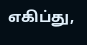எகிப்து,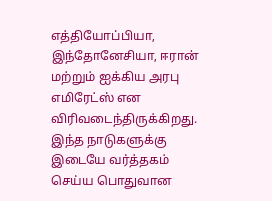எத்தியோப்பியா, இந்தோனேசியா, ஈரான் மற்றும் ஐக்கிய அரபு எமிரேட்ஸ் என விரிவடைந்திருக்கிறது. இந்த நாடுகளுக்கு இடையே வர்த்தகம் செய்ய பொதுவான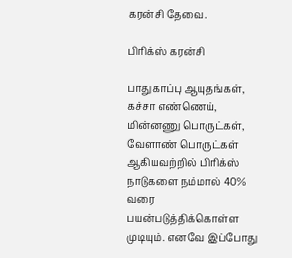கரன்சி தேவை.

பிரிக்ஸ் கரன்சி

பாதுகாப்பு ஆயுதங்கள், கச்சா எண்ணெய், மின்னணு பொருட்கள், வேளாண் பொருட்கள் ஆகியவற்றில் பிரிக்ஸ் நாடுகளை நம்மால் 40% வரை பயன்படுத்திக்கொள்ள முடியும். எனவே இப்போது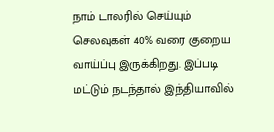நாம் டாலரில் செய்யும் செலவுகள் 40% வரை குறைய வாய்ப்பு இருக்கிறது. இப்படி மட்டும் நடந்தால் இந்தியாவில்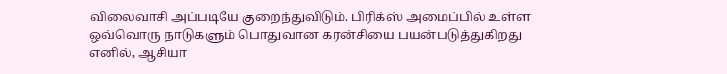விலைவாசி அப்படியே குறைந்துவிடும். பிரிக்ஸ் அமைப்பில் உள்ள ஒவ்வொரு நாடுகளும் பொதுவான கரன்சியை பயன்படுத்துகிறது எனில், ஆசியா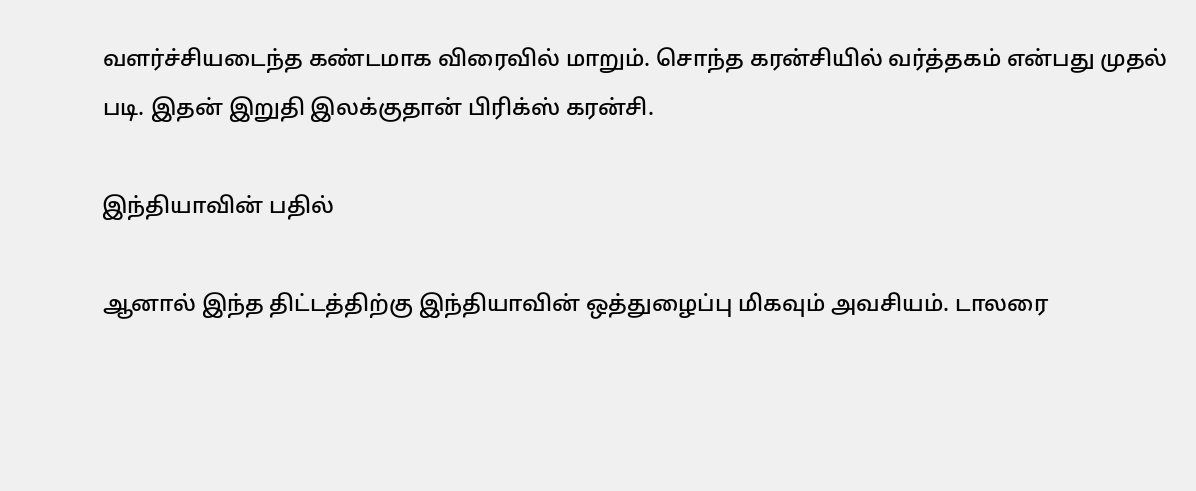வளர்ச்சியடைந்த கண்டமாக விரைவில் மாறும். சொந்த கரன்சியில் வர்த்தகம் என்பது முதல் படி. இதன் இறுதி இலக்குதான் பிரிக்ஸ் கரன்சி.

இந்தியாவின் பதில்

ஆனால் இந்த திட்டத்திற்கு இந்தியாவின் ஒத்துழைப்பு மிகவும் அவசியம். டாலரை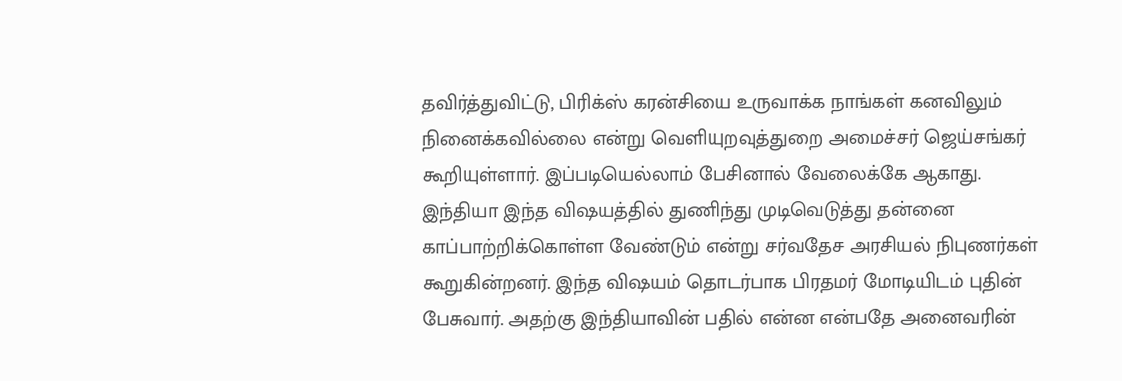தவிர்த்துவிட்டு, பிரிக்ஸ் கரன்சியை உருவாக்க நாங்கள் கனவிலும் நினைக்கவில்லை என்று வெளியுறவுத்துறை அமைச்சர் ஜெய்சங்கர் கூறியுள்ளார். இப்படியெல்லாம் பேசினால் வேலைக்கே ஆகாது. இந்தியா இந்த விஷயத்தில் துணிந்து முடிவெடுத்து தன்னை காப்பாற்றிக்கொள்ள வேண்டும் என்று சர்வதேச அரசியல் நிபுணர்கள் கூறுகின்றனர். இந்த விஷயம் தொடர்பாக பிரதமர் மோடியிடம் புதின் பேசுவார். அதற்கு இந்தியாவின் பதில் என்ன என்பதே அனைவரின்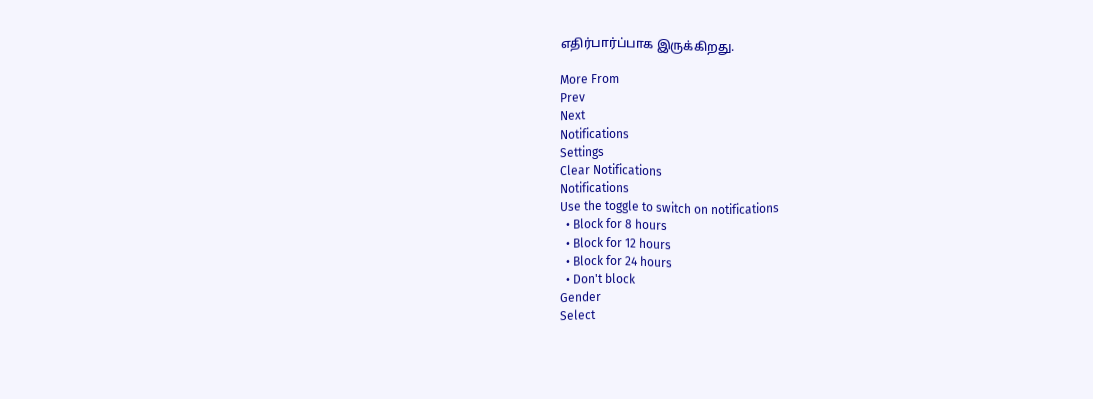எதிர்பார்ப்பாக இருக்கிறது.

More From
Prev
Next
Notifications
Settings
Clear Notifications
Notifications
Use the toggle to switch on notifications
  • Block for 8 hours
  • Block for 12 hours
  • Block for 24 hours
  • Don't block
Gender
Select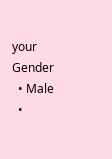your Gender
  • Male
  •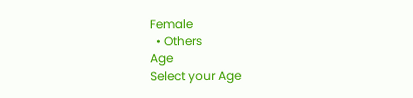Female
  • Others
Age
Select your Age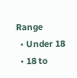Range
  • Under 18
  • 18 to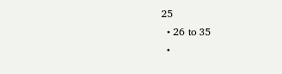25
  • 26 to 35
  •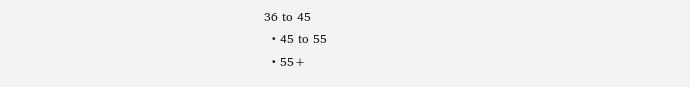36 to 45
  • 45 to 55
  • 55+